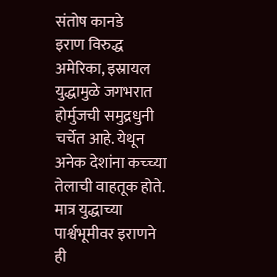संतोष कानडे
इराण विरुद्ध अमेरिका, इस्रायल युद्धामुळे जगभरात होर्मुजची समुद्रधुनी चर्चेत आहे. येथून अनेक देशांना कच्च्या तेलाची वाहतूक होते.
मात्र युद्धाच्या पार्श्वभूमीवर इराणने ही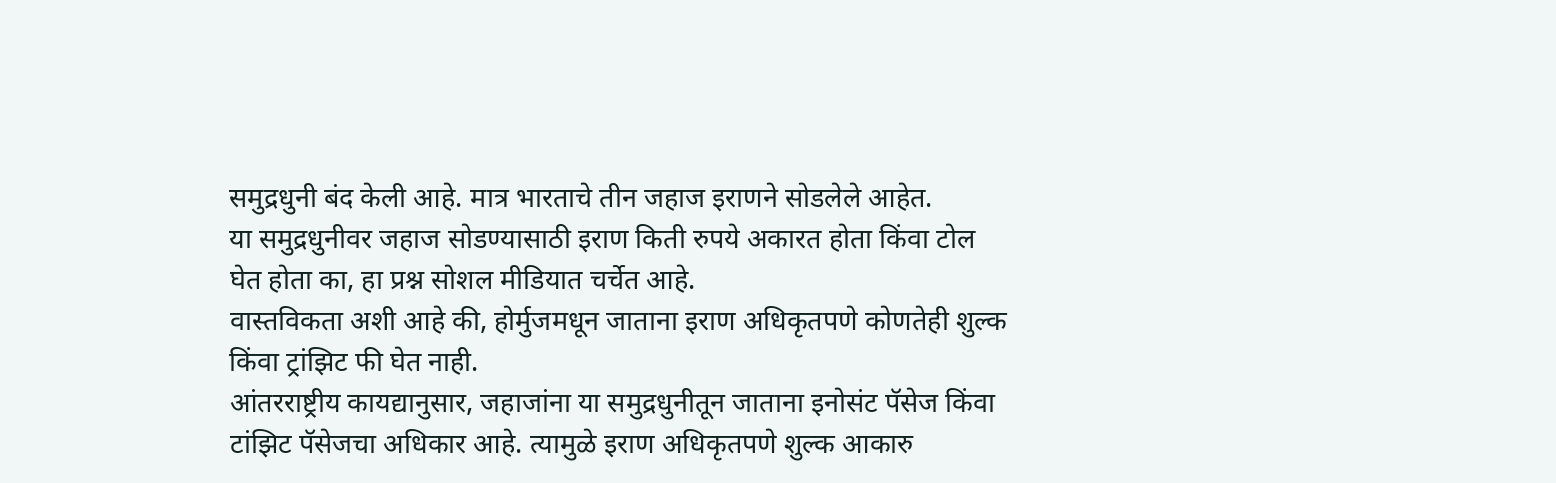समुद्रधुनी बंद केली आहे. मात्र भारताचे तीन जहाज इराणने सोडलेले आहेत.
या समुद्रधुनीवर जहाज सोडण्यासाठी इराण किती रुपये अकारत होता किंवा टोल घेत होता का, हा प्रश्न सोशल मीडियात चर्चेत आहे.
वास्तविकता अशी आहे की, होर्मुजमधून जाताना इराण अधिकृतपणे कोणतेही शुल्क किंवा ट्रांझिट फी घेत नाही.
आंतरराष्ट्रीय कायद्यानुसार, जहाजांना या समुद्रधुनीतून जाताना इनोसंट पॅसेज किंवा टांझिट पॅसेजचा अधिकार आहे. त्यामुळे इराण अधिकृतपणे शुल्क आकारु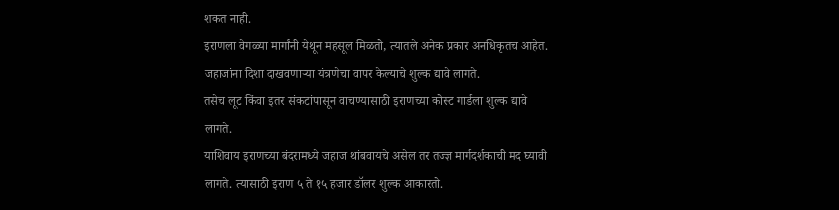शकत नाही.
इराणला वेगळ्या मार्गांनी येथून महसूल मिळतो, त्यातले अनेक प्रकार अनधिकृतच आहेत. जहाजांना दिशा दाखवणाऱ्या यंत्रणेचा वापर केल्याचे शुल्क द्यावे लागते.
तसेच लूट किंवा इतर संकटांपासून वाचण्यासाठी इराणच्या कोस्ट गार्डला शुल्क द्यावे लागते.
याशिवाय इराणच्या बंदरामध्ये जहाज थांबवायचे असेल तर तज्ज्ञ मार्गदर्शकाची मद घ्यावी लागते. त्यासाठी इराण ५ ते १५ हजार डॉलर शुल्क आकारतो.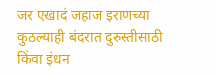जर एखादं जहाज इराणच्या कुठल्याही बंदरात दुरुस्तीसाठी किंवा इंधन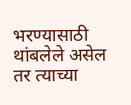भरण्यासाठी थांबलेले असेल तर त्याच्या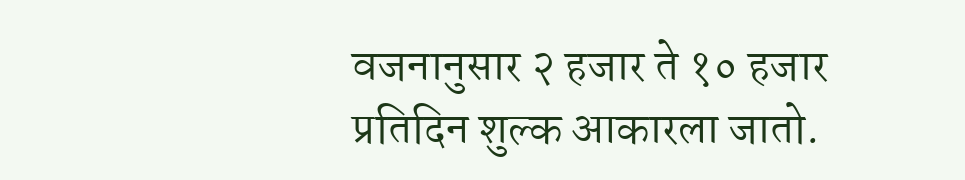वजनानुसार २ हजार ते १० हजार प्रतिदिन शुल्क आकारला जातो.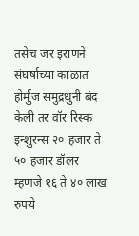तसेच जर इराणने संघर्षाच्या काळात होर्मुज समुद्रधुनी बंद केली तर वॉर रिस्क इन्शुरन्स २० हजार ते ५० हजार डॉलर म्हणजे १६ ते ४० लाख रुपये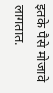इतके पैसे मोजावे लागतात.